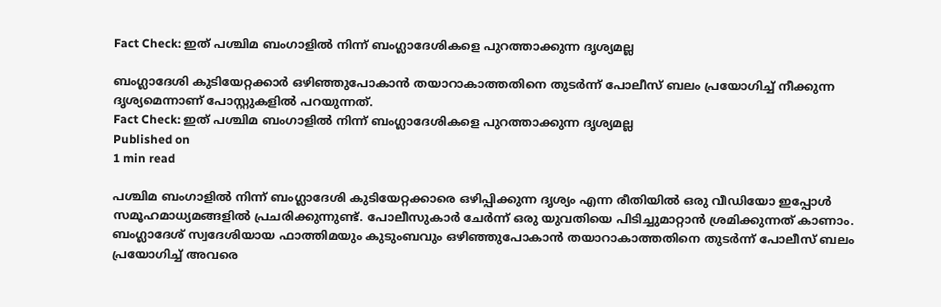Fact Check: ഇത് പശ്ചിമ ബംഗാളില്‍ നിന്ന് ബംഗ്ലാദേശികളെ പുറത്താക്കുന്ന ദൃശ്യമല്ല

ബംഗ്ലാദേശി കുടിയേറ്റക്കാര്‍ ഒഴിഞ്ഞുപോകാന്‍ തയാറാകാത്തതിനെ തുടര്‍ന്ന് പോലീസ് ബലം പ്രയോഗിച്ച് നീക്കുന്ന ദൃശ്യമെന്നാണ് പോസ്റ്റുകളില്‍ പറയുന്നത്.
Fact Check: ഇത് പശ്ചിമ ബംഗാളില്‍ നിന്ന് ബംഗ്ലാദേശികളെ പുറത്താക്കുന്ന ദൃശ്യമല്ല
Published on
1 min read

പശ്ചിമ ബംഗാളില്‍ നിന്ന് ബംഗ്ലാദേശി കുടിയേറ്റക്കാരെ ഒഴിപ്പിക്കുന്ന ദൃശ്യം എന്ന രീതിയില്‍ ഒരു വീഡിയോ ഇപ്പോള്‍ സമൂഹമാധ്യമങ്ങളില്‍ പ്രചരിക്കുന്നുണ്ട്. പോലീസുകാര്‍ ചേര്‍ന്ന് ഒരു യുവതിയെ പിടിച്ചുമാറ്റാന്‍ ശ്രമിക്കുന്നത് കാണാം. ബംഗ്ലാദേശ് സ്വദേശിയായ ഫാത്തിമയും കുടുംബവും ഒഴിഞ്ഞുപോകാന്‍ തയാറാകാത്തതിനെ തുടര്‍ന്ന് പോലീസ് ബലം പ്രയോഗിച്ച് അവരെ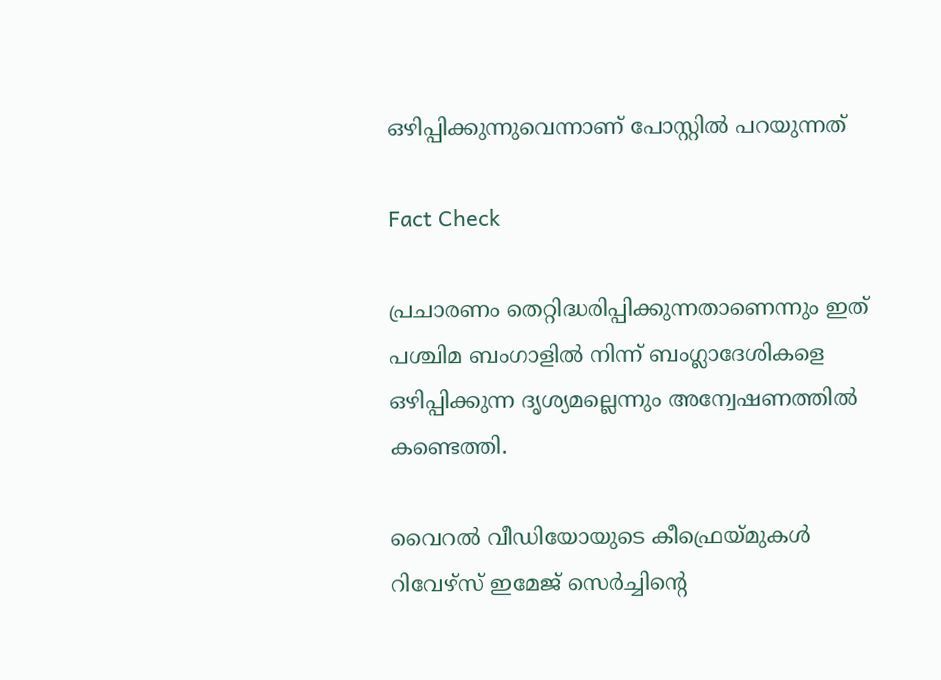ഒഴിപ്പിക്കുന്നുവെന്നാണ് പോസ്റ്റില്‍ പറയുന്നത്

Fact Check

പ്രചാരണം തെറ്റിദ്ധരിപ്പിക്കുന്നതാണെന്നും ഇത് പശ്ചിമ ബംഗാളില്‍ നിന്ന് ബംഗ്ലാദേശികളെ ഒഴിപ്പിക്കുന്ന ദൃശ്യമല്ലെന്നും അന്വേഷണത്തില്‍ കണ്ടെത്തി.

വൈറല്‍ വീഡിയോയുടെ കീഫ്രെയ്മുകള്‍ റിവേഴ്‌സ് ഇമേജ് സെര്‍ച്ചിന്റെ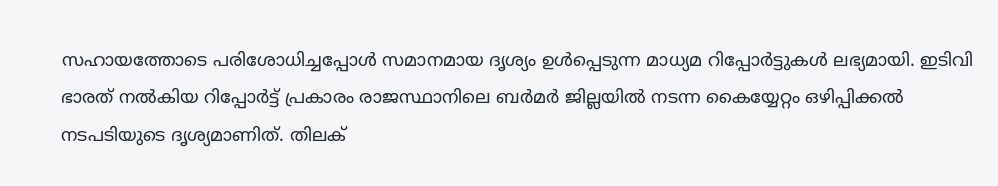സഹായത്തോടെ പരിശോധിച്ചപ്പോള്‍ സമാനമായ ദൃശ്യം ഉള്‍പ്പെടുന്ന മാധ്യമ റിപ്പോര്‍ട്ടുകള്‍ ലഭ്യമായി. ഇടിവി ഭാരത് നല്‍കിയ റിപ്പോര്‍ട്ട് പ്രകാരം രാജസ്ഥാനിലെ ബര്‍മര്‍ ജില്ലയില്‍ നടന്ന കൈയ്യേറ്റം ഒഴിപ്പിക്കല്‍ നടപടിയുടെ ദൃശ്യമാണിത്. തിലക്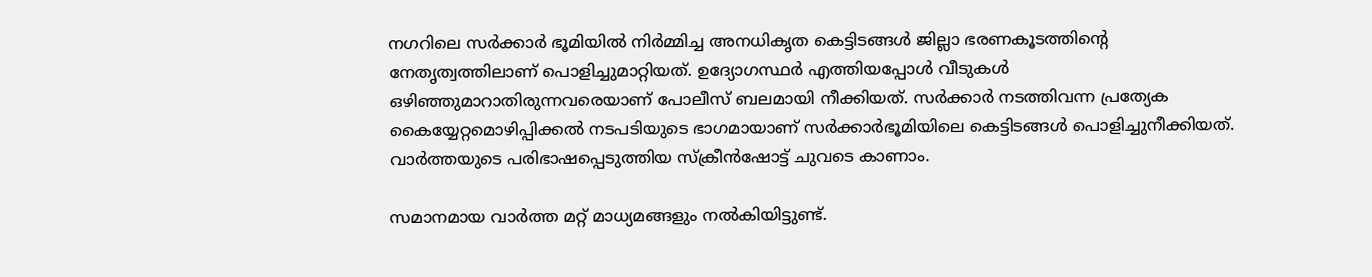നഗറിലെ സര്‍ക്കാര്‍ ഭൂമിയില്‍ നിര്‍മ്മിച്ച അനധികൃത കെട്ടിടങ്ങള്‍ ജില്ലാ ഭരണകൂടത്തിന്റെ നേതൃത്വത്തിലാണ് പൊളിച്ചുമാറ്റിയത്. ഉദ്യോഗസ്ഥര്‍ എത്തിയപ്പോള്‍ വീടുകള്‍ ഒഴിഞ്ഞുമാറാതിരുന്നവരെയാണ് പോലീസ് ബലമായി നീക്കിയത്. സര്‍ക്കാര്‍ നടത്തിവന്ന പ്രത്യേക കൈയ്യേറ്റമൊഴിപ്പിക്കല്‍ നടപടിയുടെ ഭാഗമായാണ് സര്‍ക്കാര്‍ഭൂമിയിലെ കെട്ടിടങ്ങള്‍ പൊളിച്ചുനീക്കിയത്. വാര്‍ത്തയുടെ പരിഭാഷപ്പെടുത്തിയ സ്‌ക്രീന്‍ഷോട്ട് ചുവടെ കാണാം.

സമാനമായ വാര്‍ത്ത മറ്റ് മാധ്യമങ്ങളും നല്‍കിയിട്ടുണ്ട്.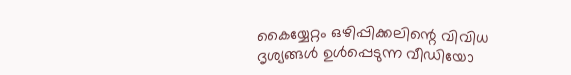കൈയ്യേറ്റം ഒഴിപ്പിക്കലിന്റെ വിവിധ ദൃശ്യങ്ങള്‍ ഉള്‍പ്പെടുന്ന വീഡിയോ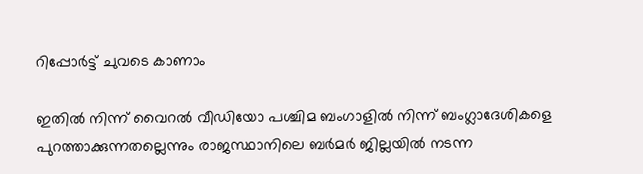റിപ്പോര്‍ട്ട് ചുവടെ കാണാം

ഇതില്‍ നിന്ന് വൈറല്‍ വീഡിയോ പശ്ചിമ ബംഗാളില്‍ നിന്ന് ബംഗ്ലാദേശികളെ പുറത്താക്കുന്നതല്ലെന്നും രാജസ്ഥാനിലെ ബര്‍മര്‍ ജില്ലയില്‍ നടന്ന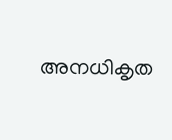അനധികൃത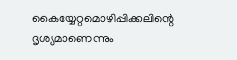കൈയ്യേറ്റമൊഴിപ്പിക്കലിന്റെ ദൃശ്യമാണെന്നും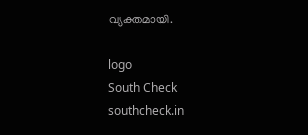വ്യക്തമായി.

logo
South Check
southcheck.in